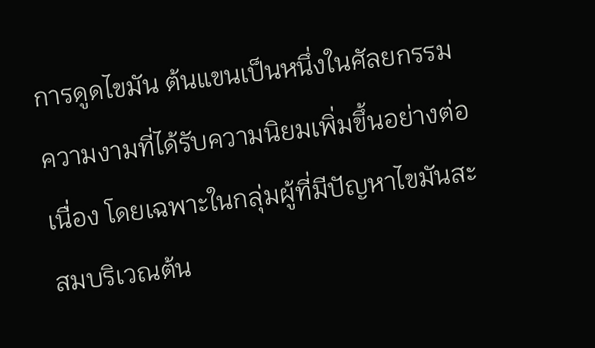การดูดไขมัน ต้นแขนเป็นหนึ่งในศัลยกรรมความงามที่ได้รับความนิยมเพิ่มขึ้นอย่างต่อเนื่อง โดยเฉพาะในกลุ่มผู้ที่มีปัญหาไขมันสะสมบริเวณต้น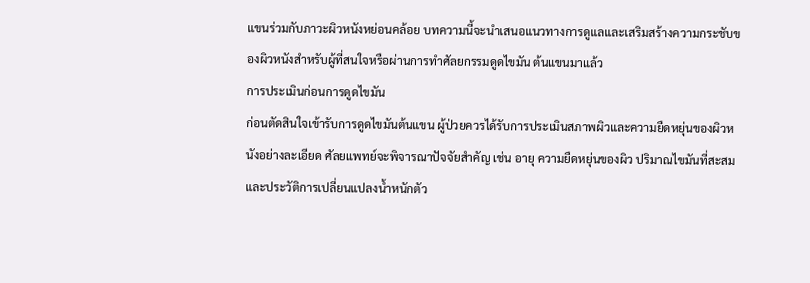แขนร่วมกับภาวะผิวหนังหย่อนคล้อย บทความนี้จะนำเสนอแนวทางการดูแลและเสริมสร้างความกระชับของผิวหนังสำหรับผู้ที่สนใจหรือผ่านการทำศัลยกรรมดูดไขมัน ต้นแขนมาแล้ว
การประเมินก่อนการดูดไขมัน
ก่อนตัดสินใจเข้ารับการดูดไขมันต้นแขน ผู้ป่วยควรได้รับการประเมินสภาพผิวและความยืดหยุ่นของผิวหนังอย่างละเอียด ศัลยแพทย์จะพิจารณาปัจจัยสำคัญ เช่น อายุ ความยืดหยุ่นของผิว ปริมาณไขมันที่สะสม และประวัติการเปลี่ยนแปลงน้ำหนักตัว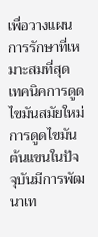เพื่อวางแผนการรักษาที่เหมาะสมที่สุด
เทคนิคการดูดไขมันสมัยใหม่
การดูดไขมัน ต้นแขนในปัจจุบันมีการพัฒนาเท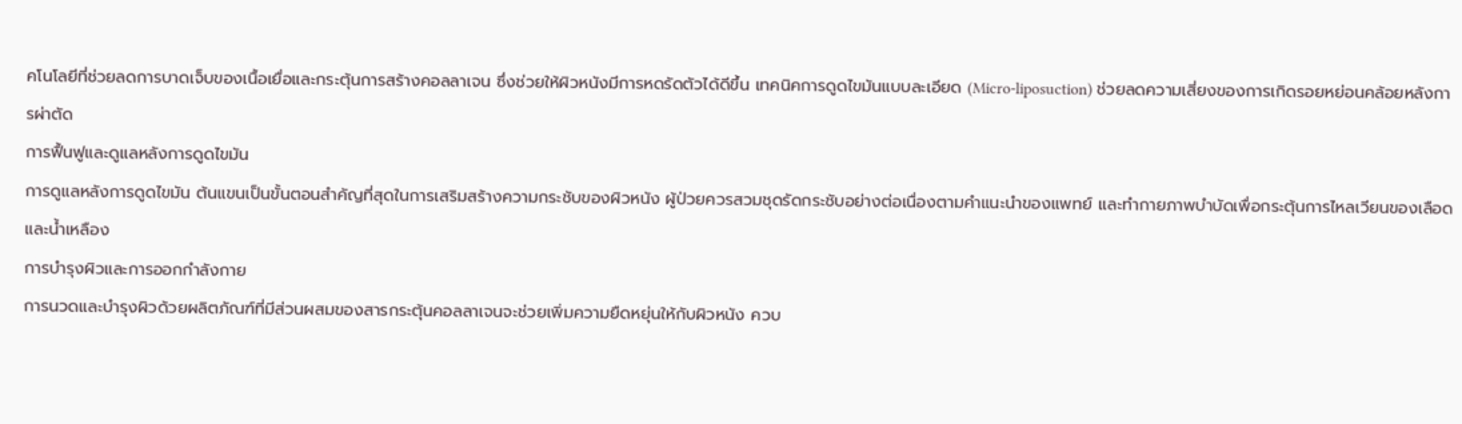คโนโลยีที่ช่วยลดการบาดเจ็บของเนื้อเยื่อและกระตุ้นการสร้างคอลลาเจน ซึ่งช่วยให้ผิวหนังมีการหดรัดตัวได้ดีขึ้น เทคนิคการดูดไขมันแบบละเอียด (Micro-liposuction) ช่วยลดความเสี่ยงของการเกิดรอยหย่อนคล้อยหลังการผ่าตัด
การฟื้นฟูและดูแลหลังการดูดไขมัน
การดูแลหลังการดูดไขมัน ต้นแขนเป็นขั้นตอนสำคัญที่สุดในการเสริมสร้างความกระชับของผิวหนัง ผู้ป่วยควรสวมชุดรัดกระชับอย่างต่อเนื่องตามคำแนะนำของแพทย์ และทำกายภาพบำบัดเพื่อกระตุ้นการไหลเวียนของเลือดและน้ำเหลือง
การบำรุงผิวและการออกกำลังกาย
การนวดและบำรุงผิวด้วยผลิตภัณฑ์ที่มีส่วนผสมของสารกระตุ้นคอลลาเจนจะช่วยเพิ่มความยืดหยุ่นให้กับผิวหนัง ควบ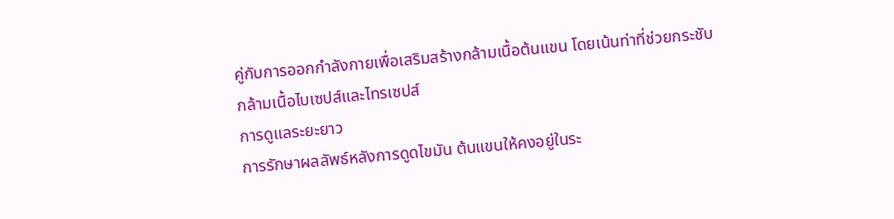คู่กับการออกกำลังกายเพื่อเสริมสร้างกล้ามเนื้อต้นแขน โดยเน้นท่าที่ช่วยกระชับกล้ามเนื้อไบเซปส์และไทรเซปส์
การดูแลระยะยาว
การรักษาผลลัพธ์หลังการดูดไขมัน ต้นแขนให้คงอยู่ในระ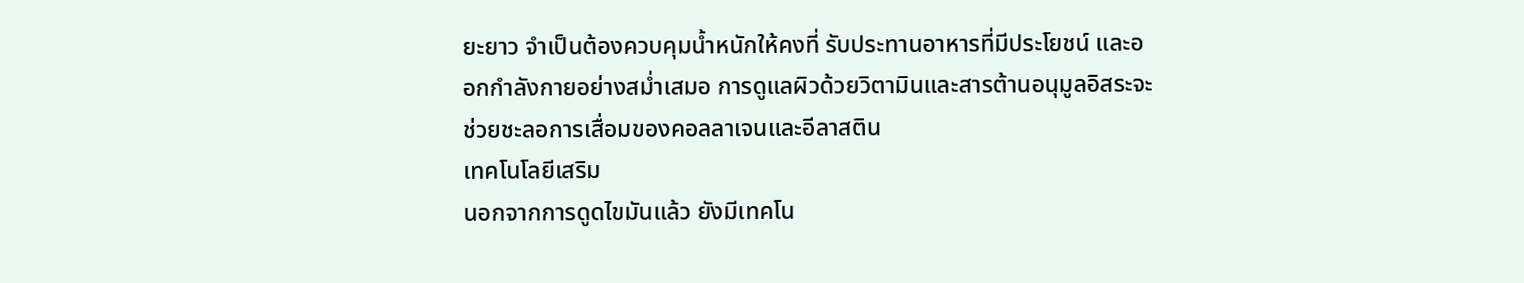ยะยาว จำเป็นต้องควบคุมน้ำหนักให้คงที่ รับประทานอาหารที่มีประโยชน์ และออกกำลังกายอย่างสม่ำเสมอ การดูแลผิวด้วยวิตามินและสารต้านอนุมูลอิสระจะช่วยชะลอการเสื่อมของคอลลาเจนและอีลาสติน
เทคโนโลยีเสริม
นอกจากการดูดไขมันแล้ว ยังมีเทคโน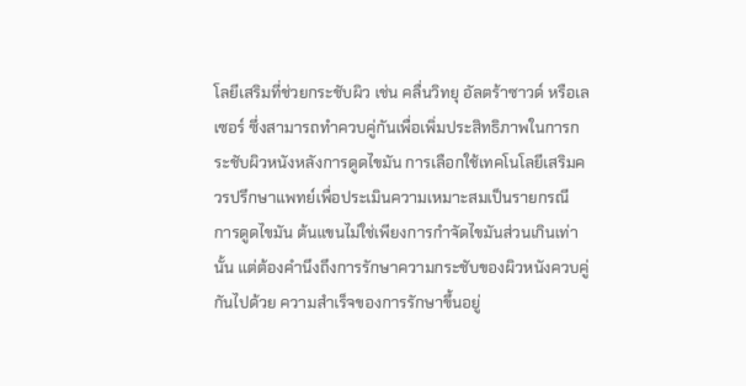โลยีเสริมที่ช่วยกระชับผิว เช่น คลื่นวิทยุ อัลตร้าซาวด์ หรือเลเซอร์ ซึ่งสามารถทำควบคู่กันเพื่อเพิ่มประสิทธิภาพในการกระชับผิวหนังหลังการดูดไขมัน การเลือกใช้เทคโนโลยีเสริมควรปรึกษาแพทย์เพื่อประเมินความเหมาะสมเป็นรายกรณี
การดูดไขมัน ต้นแขนไม่ใช่เพียงการกำจัดไขมันส่วนเกินเท่านั้น แต่ต้องคำนึงถึงการรักษาความกระชับของผิวหนังควบคู่กันไปด้วย ความสำเร็จของการรักษาขึ้นอยู่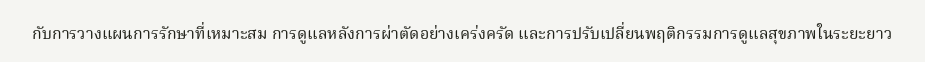กับการวางแผนการรักษาที่เหมาะสม การดูแลหลังการผ่าตัดอย่างเคร่งครัด และการปรับเปลี่ยนพฤติกรรมการดูแลสุขภาพในระยะยาว